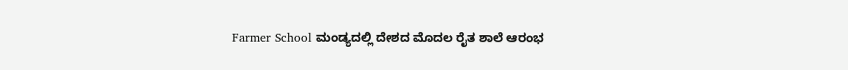Farmer School ಮಂಡ್ಯದಲ್ಲಿ ದೇಶದ ಮೊದಲ ರೈತ ಶಾಲೆ ಆರಂಭ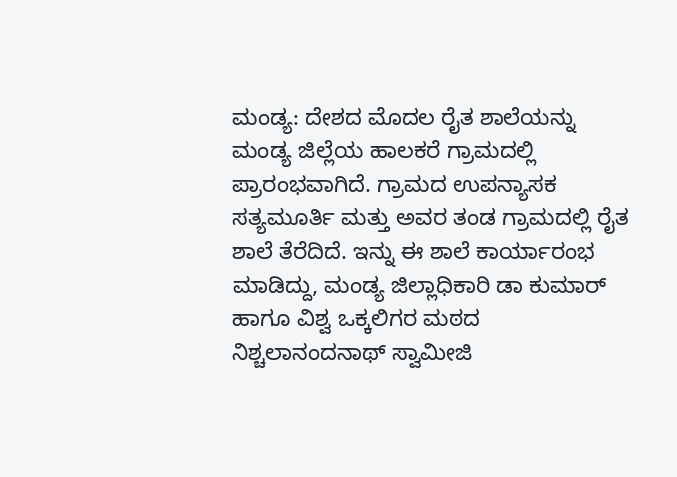ಮಂಡ್ಯ: ದೇಶದ ಮೊದಲ ರೈತ ಶಾಲೆಯನ್ನು ಮಂಡ್ಯ ಜಿಲ್ಲೆಯ ಹಾಲಕರೆ ಗ್ರಾಮದಲ್ಲಿ ಪ್ರಾರಂಭವಾಗಿದೆ. ಗ್ರಾಮದ ಉಪನ್ಯಾಸಕ ಸತ್ಯಮೂರ್ತಿ ಮತ್ತು ಅವರ ತಂಡ ಗ್ರಾಮದಲ್ಲಿ ರೈತ ಶಾಲೆ ತೆರೆದಿದೆ. ಇನ್ನು ಈ ಶಾಲೆ ಕಾರ್ಯಾರಂಭ ಮಾಡಿದ್ದು, ಮಂಡ್ಯ ಜಿಲ್ಲಾಧಿಕಾರಿ ಡಾ ಕುಮಾರ್ ಹಾಗೂ ವಿಶ್ವ ಒಕ್ಕಲಿಗರ ಮಠದ ನಿಶ್ಚಲಾನಂದನಾಥ್ ಸ್ವಾಮೀಜಿ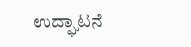ಉದ್ಘಾಟನೆ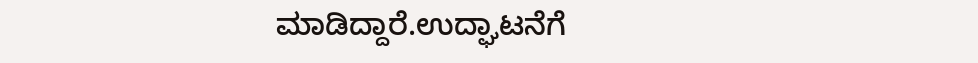ಮಾಡಿದ್ದಾರೆ.ಉದ್ಘಾಟನೆಗೆ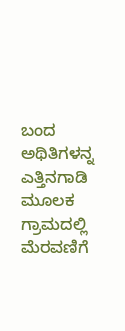ಬಂದ ಅಥಿತಿಗಳನ್ನ ಎತ್ತಿನಗಾಡಿ ಮೂಲಕ ಗ್ರಾಮದಲ್ಲಿ ಮೆರವಣಿಗೆ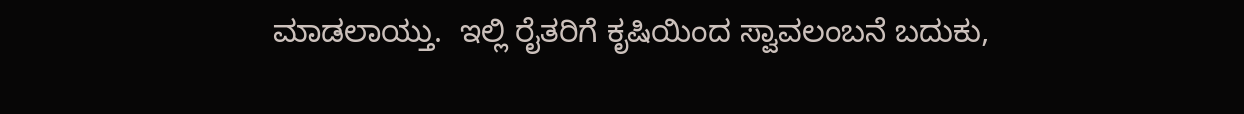ಮಾಡಲಾಯ್ತು.  ಇಲ್ಲಿ ರೈತರಿಗೆ ಕೃಷಿಯಿಂದ ಸ್ವಾವಲಂಬನೆ ಬದುಕು,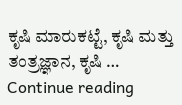ಕೃಷಿ ಮಾರುಕಟ್ಟೆ, ಕೃಷಿ ಮತ್ತು ತಂತ್ರಜ್ಞಾನ, ಕೃಷಿ … Continue reading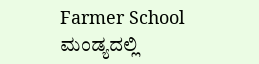Farmer School ಮಂಡ್ಯದಲ್ಲಿ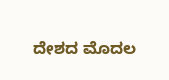ದೇಶದ ಮೊದಲ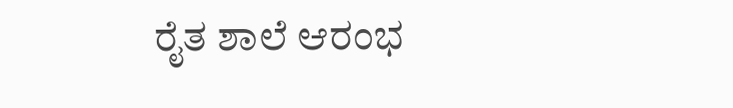ರೈತ ಶಾಲೆ ಆರಂಭ